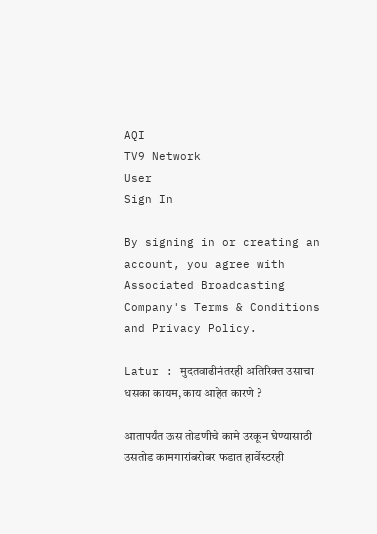AQI
TV9 Network
User
Sign In

By signing in or creating an account, you agree with Associated Broadcasting Company's Terms & Conditions and Privacy Policy.

Latur : मुदतवाढीनंतरही अतिरिक्त उसाचा धसका कायम, काय आहेत कारणे ?

आतापर्यंत ऊस तोडणीचे कामे उरकून घेण्यासाठी उसतोड कामगारांबरोबर फडात हार्वेस्टरही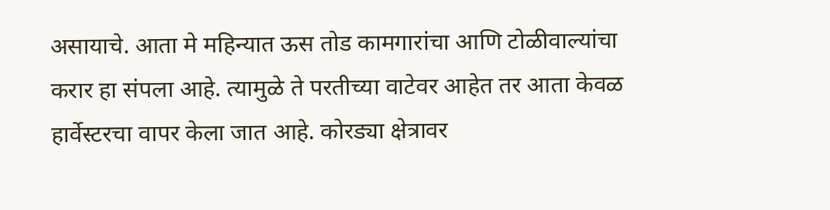असायाचे. आता मे महिन्यात ऊस तोड कामगारांचा आणि टोळीवाल्यांचा करार हा संपला आहे. त्यामुळे ते परतीच्या वाटेवर आहेत तर आता केवळ हार्वेस्टरचा वापर केला जात आहे. कोरड्या क्षेत्रावर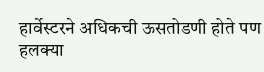हार्वेस्टरने अधिकची ऊसतोडणी होते पण हलक्या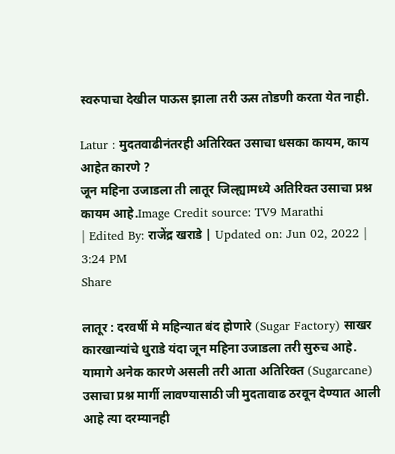स्वरुपाचा देखील पाऊस झाला तरी ऊस तोडणी करता येत नाही.

Latur : मुदतवाढीनंतरही अतिरिक्त उसाचा धसका कायम, काय आहेत कारणे ?
जून महिना उजाडला ती लातूर जिल्ह्यामध्ये अतिरिक्त उसाचा प्रश्न कायम आहे.Image Credit source: TV9 Marathi
| Edited By: राजेंद्र खराडे | Updated on: Jun 02, 2022 | 3:24 PM
Share

लातूर : दरवर्षी मे महिन्यात बंद होणारे (Sugar Factory) साखर कारखान्यांचे धुराडे यंदा जून महिना उजाडला तरी सुरुच आहे. यामागे अनेक कारणे असली तरी आता अतिरिक्त (Sugarcane) उसाचा प्रश्न मार्गी लावण्यासाठी जी मुदतावाढ ठरवून देण्यात आली आहे त्या दरम्यानही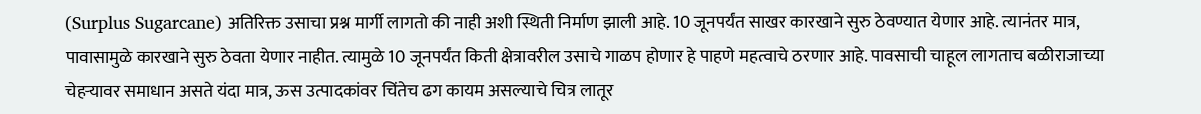(Surplus Sugarcane) अतिरिक्त उसाचा प्रश्न मार्गी लागतो की नाही अशी स्थिती निर्माण झाली आहे. 10 जूनपर्यंत साखर कारखाने सुरु ठेवण्यात येणार आहे. त्यानंतर मात्र, पावासामुळे कारखाने सुरु ठेवता येणार नाहीत. त्यामुळे 10 जूनपर्यंत किती क्षेत्रावरील उसाचे गाळप होणार हे पाहणे महत्वाचे ठरणार आहे. पावसाची चाहूल लागताच बळीराजाच्या चेहऱ्यावर समाधान असते यंदा मात्र, ऊस उत्पादकांवर चिंतेच ढग कायम असल्याचे चित्र लातूर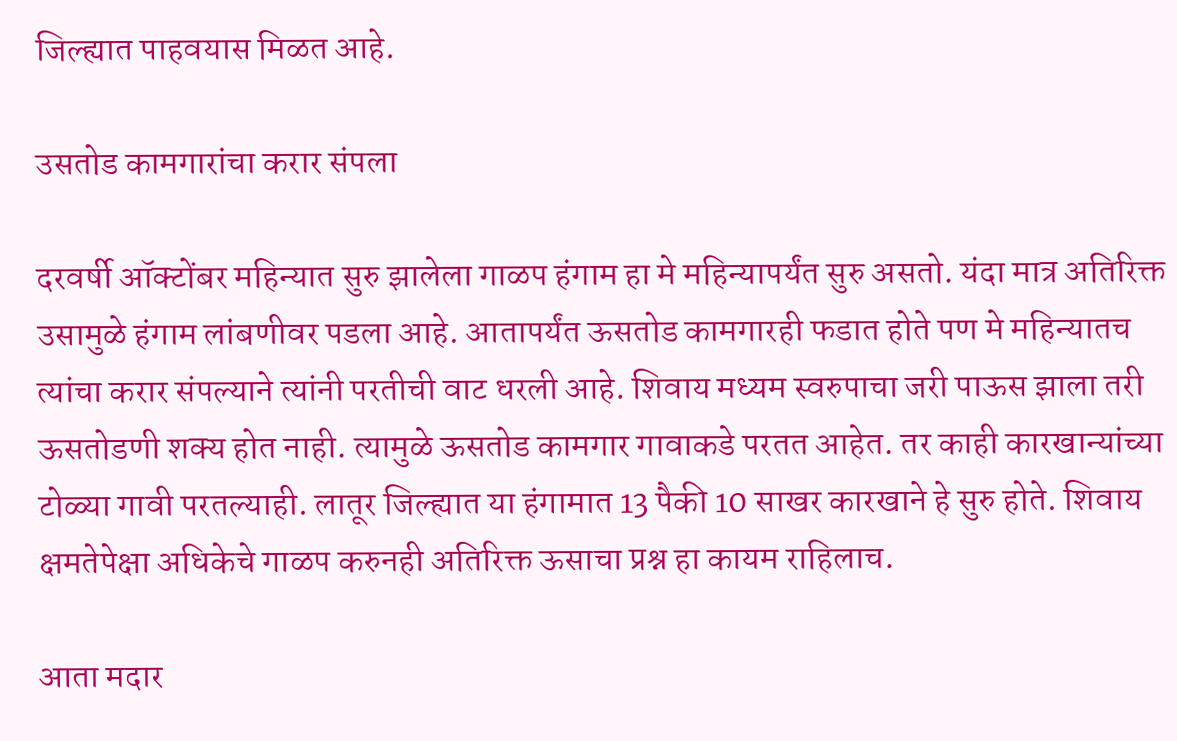जिल्ह्यात पाहवयास मिळत आहे.

उसतोड कामगारांचा करार संपला

दरवर्षी ऑक्टोंबर महिन्यात सुरु झालेला गाळप हंगाम हा मे महिन्यापर्यंत सुरु असतो. यंदा मात्र अतिरिक्त उसामुळे हंगाम लांबणीवर पडला आहे. आतापर्यंत ऊसतोड कामगारही फडात होते पण मे महिन्यातच त्यांचा करार संपल्याने त्यांनी परतीची वाट धरली आहे. शिवाय मध्यम स्वरुपाचा जरी पाऊस झाला तरी ऊसतोडणी शक्य होत नाही. त्यामुळे ऊसतोड कामगार गावाकडे परतत आहेत. तर काही कारखान्यांच्या टोळ्या गावी परतल्याही. लातूर जिल्ह्यात या हंगामात 13 पैकी 10 साखर कारखाने हे सुरु होते. शिवाय क्षमतेपेक्षा अधिकेचे गाळप करुनही अतिरिक्त ऊसाचा प्रश्न हा कायम राहिलाच.

आता मदार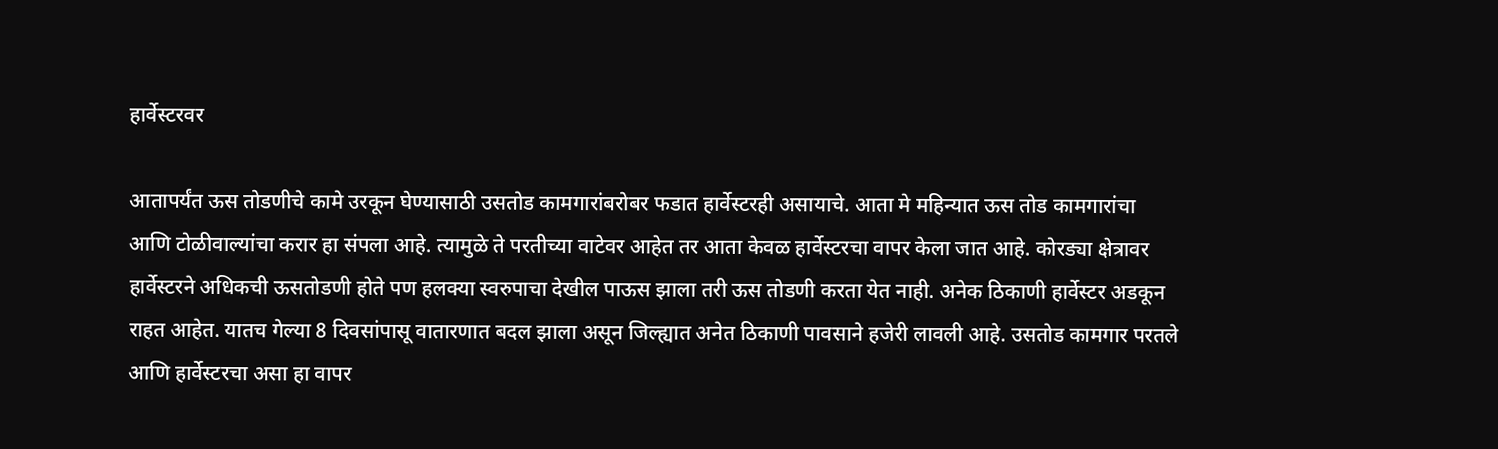हार्वेस्टरवर

आतापर्यंत ऊस तोडणीचे कामे उरकून घेण्यासाठी उसतोड कामगारांबरोबर फडात हार्वेस्टरही असायाचे. आता मे महिन्यात ऊस तोड कामगारांचा आणि टोळीवाल्यांचा करार हा संपला आहे. त्यामुळे ते परतीच्या वाटेवर आहेत तर आता केवळ हार्वेस्टरचा वापर केला जात आहे. कोरड्या क्षेत्रावर हार्वेस्टरने अधिकची ऊसतोडणी होते पण हलक्या स्वरुपाचा देखील पाऊस झाला तरी ऊस तोडणी करता येत नाही. अनेक ठिकाणी हार्वेस्टर अडकून राहत आहेत. यातच गेल्या 8 दिवसांपासू वातारणात बदल झाला असून जिल्ह्यात अनेत ठिकाणी पावसाने हजेरी लावली आहे. उसतोड कामगार परतले आणि हार्वेस्टरचा असा हा वापर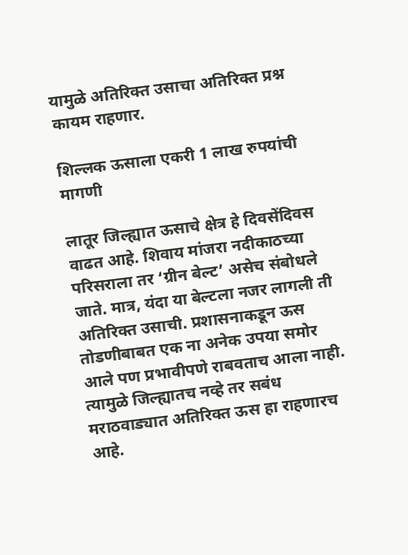यामुळे अतिरिक्त उसाचा अतिरिक्त प्रश्न कायम राहणार.

शिल्लक ऊसाला एकरी 1 लाख रुपयांची मागणी

लातूर जिल्ह्यात ऊसाचे क्षेत्र हे दिवसेंदिवस वाढत आहे. शिवाय मांजरा नदीकाठच्या परिसराला तर ‘ग्रीन बेल्ट’ असेच संबोधले जाते. मात्र, यंदा या बेल्टला नजर लागली ती अतिरिक्त उसाची. प्रशासनाकडून ऊस तोडणीबाबत एक ना अनेक उपया समोर आले पण प्रभावीपणे राबवताच आला नाही. त्यामुळे जिल्ह्यातच नव्हे तर सबंध मराठवाड्यात अतिरिक्त ऊस हा राहणारच आहे.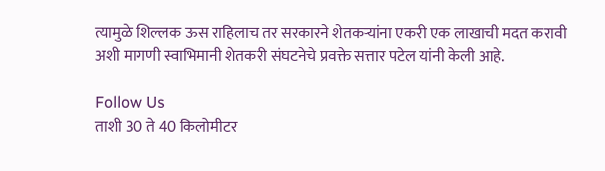त्यामुळे शिल्लक ऊस राहिलाच तर सरकारने शेतकऱ्यांना एकरी एक लाखाची मदत करावी अशी मागणी स्वाभिमानी शेतकरी संघटनेचे प्रवक्ते सत्तार पटेल यांनी केली आहे.

Follow Us
ताशी 30 ते 40 किलोमीटर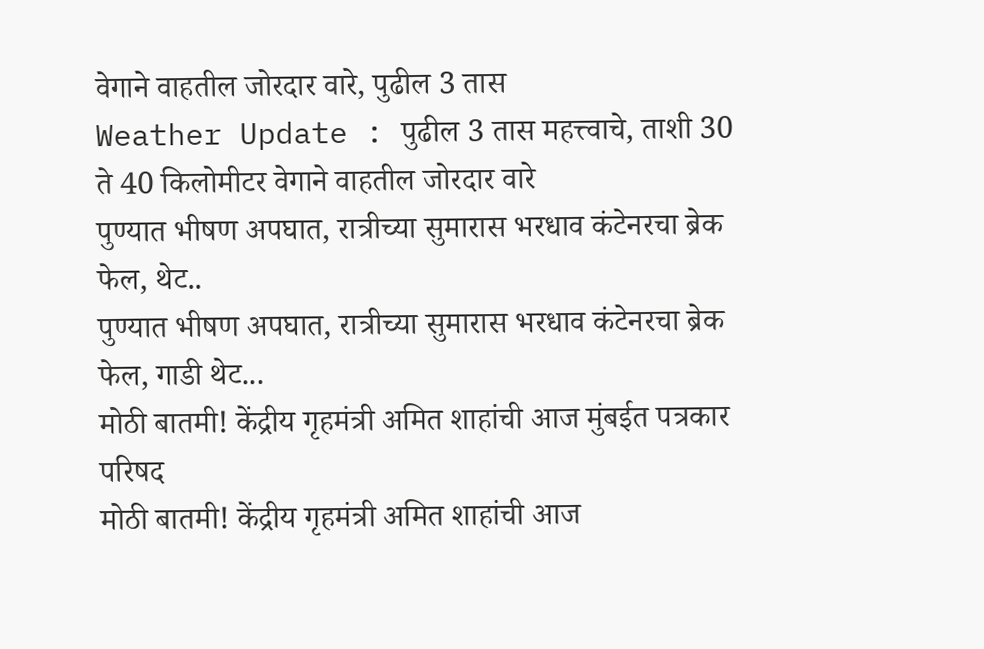वेगाने वाहतील जोरदार वारे, पुढील 3 तास
Weather Update : पुढील 3 तास महत्त्वाचे, ताशी 30 ते 40 किलोमीटर वेगाने वाहतील जोरदार वारे
पुण्यात भीषण अपघात, रात्रीच्या सुमारास भरधाव कंटेनरचा ब्रेक फेल, थेट..
पुण्यात भीषण अपघात, रात्रीच्या सुमारास भरधाव कंटेनरचा ब्रेक फेल, गाडी थेट...
मोठी बातमी! केंद्रीय गृहमंत्री अमित शाहांची आज मुंबईत पत्रकार परिषद
मोठी बातमी! केंद्रीय गृहमंत्री अमित शाहांची आज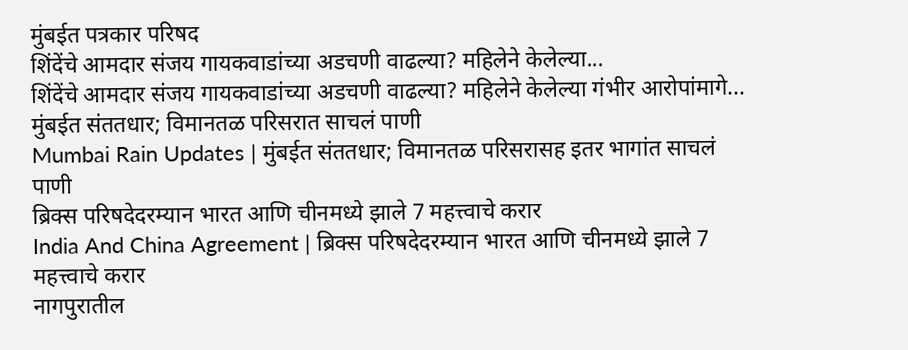मुंबईत पत्रकार परिषद
शिंदेंचे आमदार संजय गायकवाडांच्या अडचणी वाढल्या? महिलेने केलेल्या...
शिंदेंचे आमदार संजय गायकवाडांच्या अडचणी वाढल्या? महिलेने केलेल्या गंभीर आरोपांमागे...
मुंबईत संततधार; विमानतळ परिसरात साचलं पाणी
Mumbai Rain Updates | मुंबईत संततधार; विमानतळ परिसरासह इतर भागांत साचलं पाणी
ब्रिक्स परिषदेदरम्यान भारत आणि चीनमध्ये झाले 7 महत्त्वाचे करार
India And China Agreement | ब्रिक्स परिषदेदरम्यान भारत आणि चीनमध्ये झाले 7 महत्त्वाचे करार
नागपुरातील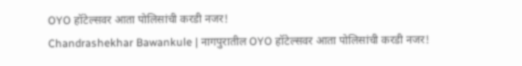OYO हॉटेल्सवर आता पोलिसांची करडी नजर!
Chandrashekhar Bawankule | नागपुरातील OYO हॉटेल्सवर आता पोलिसांची करडी नजर!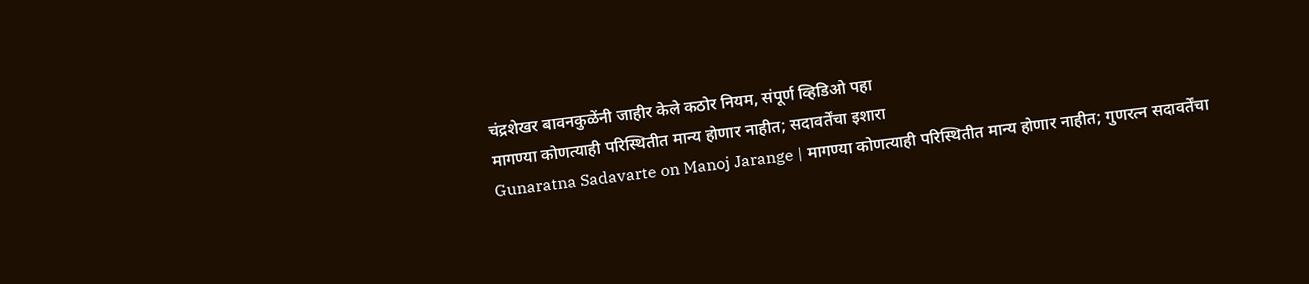चंद्रशेखर बावनकुळेंनी जाहीर केले कठोर नियम, संपूर्ण व्हिडिओ पहा
मागण्या कोणत्याही परिस्थितीत मान्य होणार नाहीत; सदावर्तेंचा इशारा
Gunaratna Sadavarte on Manoj Jarange | मागण्या कोणत्याही परिस्थितीत मान्य होणार नाहीत; गुणरत्न सदावर्तेंचा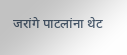जरांगे पाटलांना थेट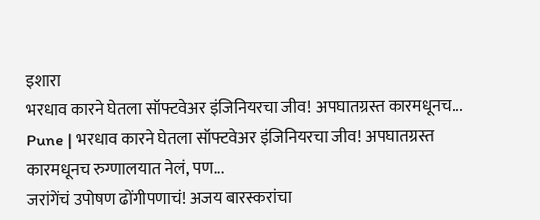इशारा
भरधाव कारने घेतला सॉफ्टवेअर इंजिनियरचा जीव! अपघातग्रस्त कारमधूनच...
Pune | भरधाव कारने घेतला सॉफ्टवेअर इंजिनियरचा जीव! अपघातग्रस्त कारमधूनच रुग्णालयात नेलं, पण...
जरांगेंचं उपोषण ढोंगीपणाचं! अजय बारस्करांचा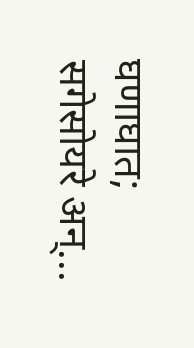घणाघात; सगेसोयरे अन्...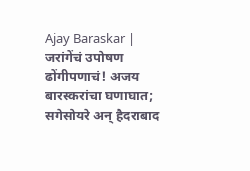Ajay Baraskar | जरांगेंचं उपोषण ढोंगीपणाचं! अजय बारस्करांचा घणाघात; सगेसोयरे अन् हैदराबाद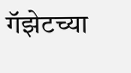गॅझेटच्या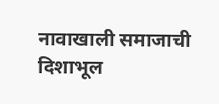नावाखाली समाजाची दिशाभूल